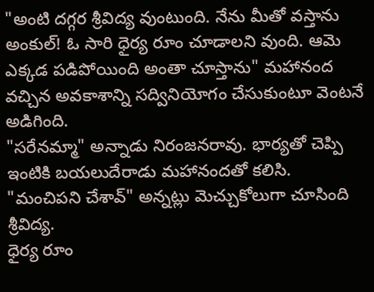"అంటి దగ్గర శ్రీవిద్య వుంటుంది. నేను మీతో వస్తాను అంకుల్! ఓ సారి ధైర్య రూం చూడాలని వుంది. ఆమె ఎక్కడ పడిపోయింది అంతా చూస్తాను" మహానంద వచ్చిన అవకాశాన్ని సద్వినియోగం చేసుకుంటూ వెంటనే అడిగింది.
"సరేనమ్మా" అన్నాడు నిరంజనరావు. భార్యతో చెప్పి ఇంటికి బయలుదేరాడు మహానందతో కలిసి.
"మంచిపని చేశావ్" అన్నట్లు మెచ్చుకోలుగా చూసింది శ్రీవిద్య.
ధైర్య రూం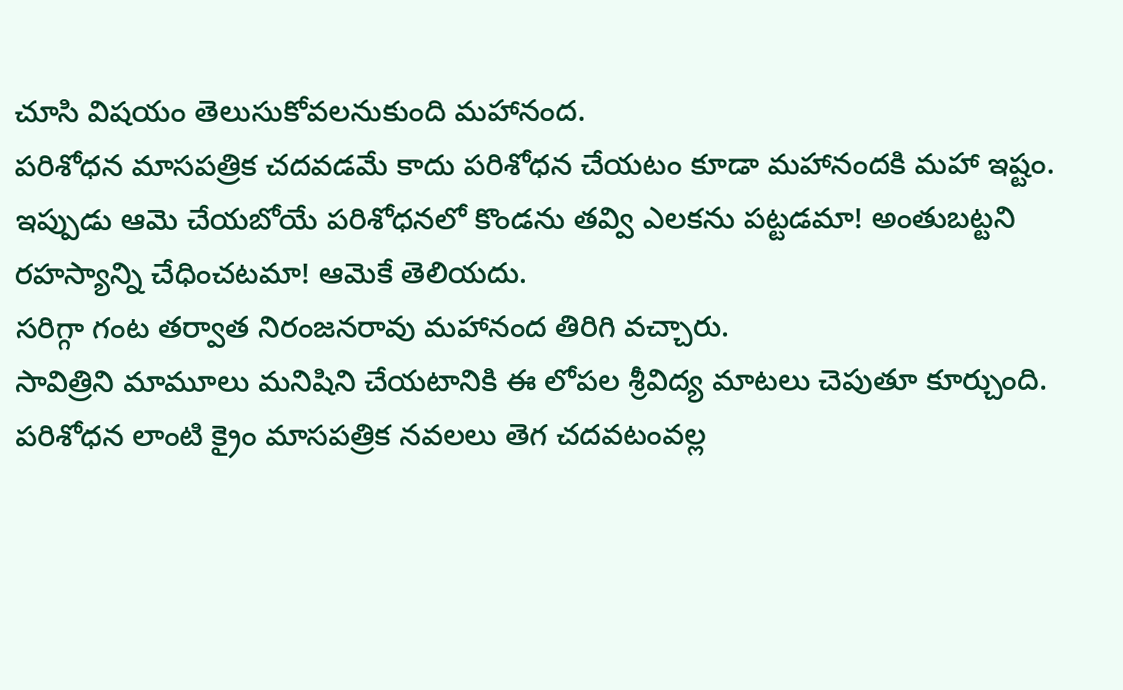చూసి విషయం తెలుసుకోవలనుకుంది మహానంద.
పరిశోధన మాసపత్రిక చదవడమే కాదు పరిశోధన చేయటం కూడా మహానందకి మహా ఇష్టం.
ఇప్పుడు ఆమె చేయబోయే పరిశోధనలో కొండను తవ్వి ఎలకను పట్టడమా! అంతుబట్టని రహస్యాన్ని చేధించటమా! ఆమెకే తెలియదు.
సరిగ్గా గంట తర్వాత నిరంజనరావు మహానంద తిరిగి వచ్చారు.
సావిత్రిని మామూలు మనిషిని చేయటానికి ఈ లోపల శ్రీవిద్య మాటలు చెపుతూ కూర్చుంది.
పరిశోధన లాంటి క్రైం మాసపత్రిక నవలలు తెగ చదవటంవల్ల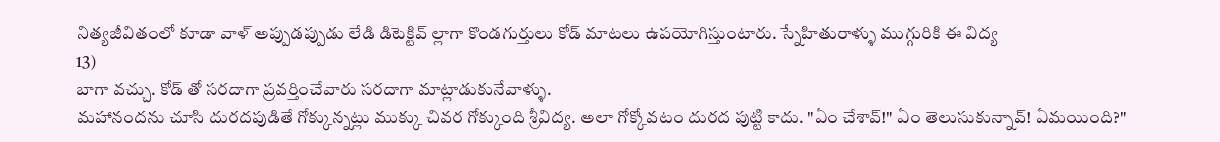నిత్యజీవితంలో కూడా వాళ్ అప్పుడప్పుడు లేడి డిటెక్టివ్ ల్లాగా కొండగుర్తులు కోడ్ మాటలు ఉపయోగిస్తుంటారు. స్నేహితురాళ్ళు ముగ్గురికి ఈ విద్య
13)
బాగా వచ్చు. కోడ్ తో సరదాగా ప్రవర్తించేవారు సరదాగా మాట్లాడుకునేవాళ్ళు.
మహానందను చూసి దురదపుడితే గోక్కున్నట్లు ముక్కు చివర గోక్కుంది శ్రీవిద్య. అలా గోక్కోవటం దురద పుట్టి కాదు. "ఏం చేశావ్!" ఏం తెలుసుకున్నావ్! ఏమయింది?"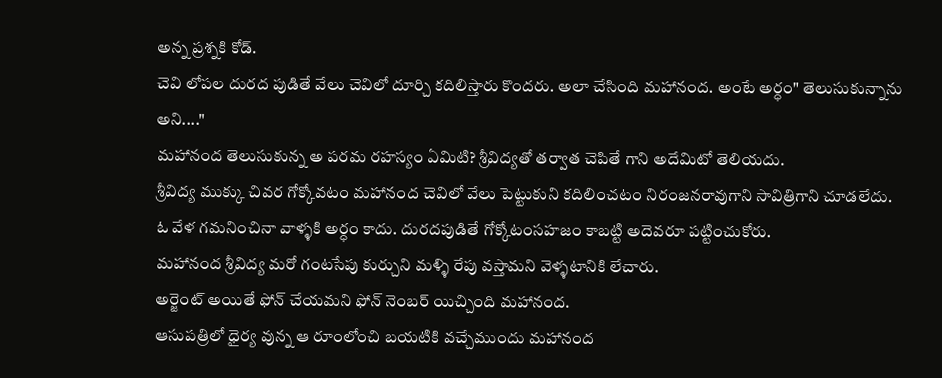అన్న ప్రశ్నకి కోడ్.
చెవి లోపల దురద పుడితే వేలు చెవిలో దూర్చి కదిలిస్తారు కొందరు. అలా చేసింది మహానంద. అంటే అర్ధం" తెలుసుకున్నాను అని...."
మహానంద తెలుసుకున్న అ పరమ రహస్యం ఏమిటి? శ్రీవిద్యతో తర్వాత చెపితే గాని అదేమిటో తెలియదు.
శ్రీవిద్య ముక్కు చివర గోక్కోవటం మహానంద చెవిలో వేలు పెట్టుకుని కదిలించటం నిరంజనరావుగాని సావిత్రిగాని చూడలేదు. ఓ వేళ గమనించినా వాళ్ళకి అర్ధం కాదు. దురదపుడితే గోక్కోటంసహజం కాబట్టి అదెవరూ పట్టించుకోరు.
మహానంద శ్రీవిద్య మరో గంటసేపు కుర్చుని మళ్ళి రేపు వస్తామని వెళ్ళటానికి లేచారు.
అర్జెంట్ అయితే ఫోన్ చేయమని ఫోన్ నెంబర్ యిచ్చింది మహానంద.
ఆసుపత్రిలో ధైర్య వున్న ఆ రూంలోంచి బయటికి వచ్చేముందు మహానంద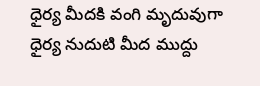ధైర్య మీదకి వంగి మృదువుగా ధైర్య నుదుటి మీద ముద్దు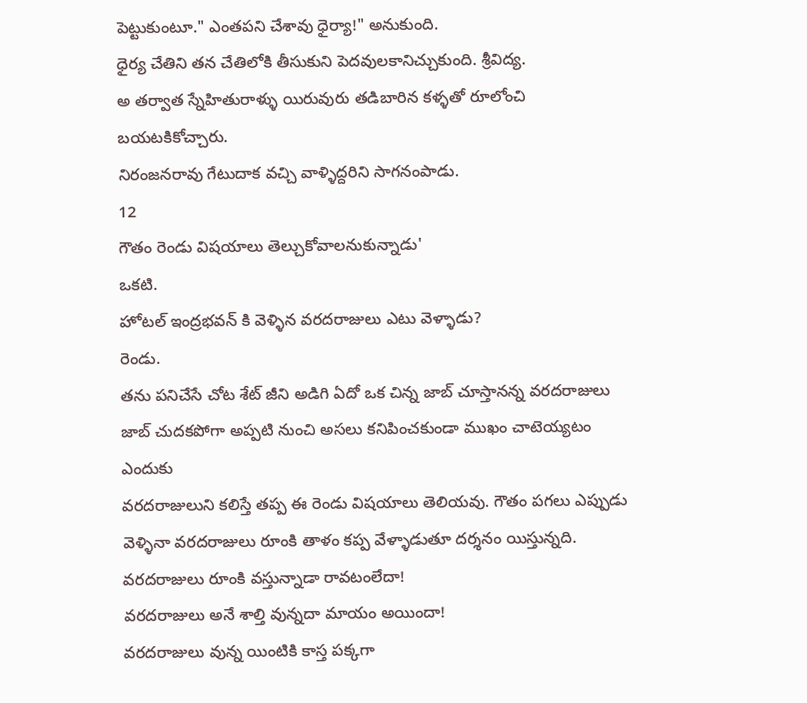పెట్టుకుంటూ." ఎంతపని చేశావు ధైర్యా!" అనుకుంది.
ధైర్య చేతిని తన చేతిలోకి తీసుకుని పెదవులకానిచ్చుకుంది. శ్రీవిద్య.
అ తర్వాత స్నేహితురాళ్ళు యిరువురు తడిబారిన కళ్ళతో రూలోంచి బయటకికోచ్చారు.
నిరంజనరావు గేటుదాక వచ్చి వాళ్ళిద్దరిని సాగనంపాడు.
12
గౌతం రెండు విషయాలు తెల్చుకోవాలనుకున్నాడు'
ఒకటి.
హోటల్ ఇంద్రభవన్ కి వెళ్ళిన వరదరాజులు ఎటు వెళ్ళాడు?
రెండు.
తను పనిచేసే చోట శేట్ జీని అడిగి ఏదో ఒక చిన్న జాబ్ చూస్తానన్న వరదరాజులు జాబ్ చుదకపోగా అప్పటి నుంచి అసలు కనిపించకుండా ముఖం చాటెయ్యటం ఎందుకు
వరదరాజులుని కలిస్తే తప్ప ఈ రెండు విషయాలు తెలియవు. గౌతం పగలు ఎప్పుడు వెళ్ళినా వరదరాజులు రూంకి తాళం కప్ప వేళ్ళాడుతూ దర్శనం యిస్తున్నది.
వరదరాజులు రూంకి వస్తున్నాడా రావటంలేదా!
వరదరాజులు అనే శాల్తి వున్నదా మాయం అయిందా!
వరదరాజులు వున్న యింటికి కాస్త పక్కగా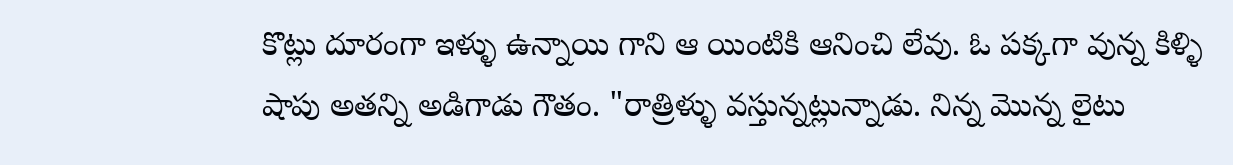కొట్లు దూరంగా ఇళ్ళు ఉన్నాయి గాని ఆ యింటికి ఆనించి లేవు. ఓ పక్కగా వున్న కిళ్ళి షాపు అతన్ని అడిగాడు గౌతం. "రాత్రిళ్ళు వస్తున్నట్లున్నాడు. నిన్న మొన్న లైటు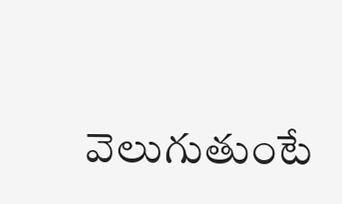వెలుగుతుంటే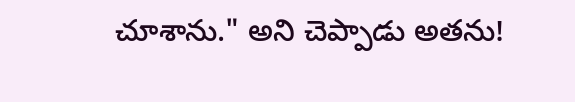చూశాను." అని చెప్పాడు అతను!